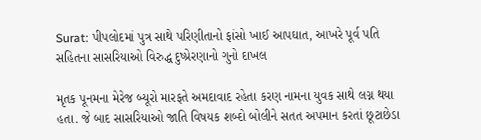Surat: પીપલોદમાં પુત્ર સાથે પરિણીતાનો ફાંસો ખાઈ આપઘાત, આખરે પૂર્વ પતિ સહિતના સાસરિયાઓ વિરુદ્ધ દુષ્પ્રેરણાનો ગુનો દાખલ

મૃતક પૂનમના મેરેજ બ્યૂરો મારફતે અમદાવાદ રહેતા કરણ નામના યુવક સાથે લગ્ન થયા હતા. જે બાદ સાસરિયાઓ જાતિ વિષયક શબ્દો બોલીને સતત અપમાન કરતાં છૂટાછેડા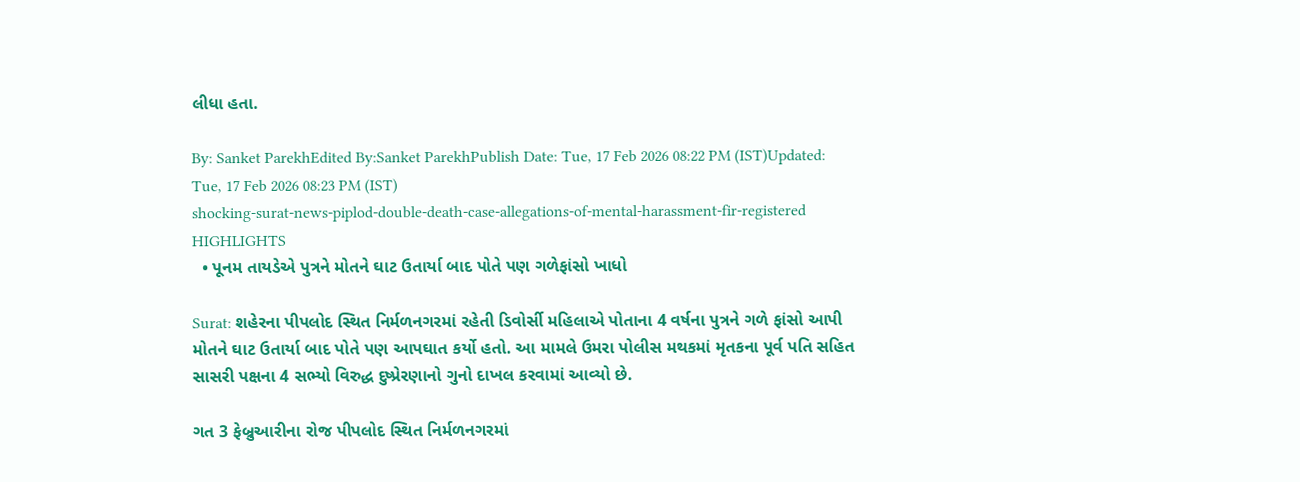લીધા હતા.

By: Sanket ParekhEdited By:Sanket ParekhPublish Date: Tue, 17 Feb 2026 08:22 PM (IST)Updated: Tue, 17 Feb 2026 08:23 PM (IST)
shocking-surat-news-piplod-double-death-case-allegations-of-mental-harassment-fir-registered
HIGHLIGHTS
  • પૂનમ તાયડેએ પુત્રને મોતને ઘાટ ઉતાર્યા બાદ પોતે પણ ગળેફાંસો ખાધો

Surat: શહેરના પીપલોદ સ્થિત નિર્મળનગરમાં રહેતી ડિવોર્સી મહિલાએ પોતાના 4 વર્ષના પુત્રને ગળે ફાંસો આપી મોતને ઘાટ ઉતાર્યા બાદ પોતે પણ આપઘાત કર્યો હતો. આ મામલે ઉમરા પોલીસ મથકમાં મૃતકના પૂર્વ પતિ સહિત સાસરી પક્ષના 4 સભ્યો વિરુદ્ધ દુષ્પ્રેરણાનો ગુનો દાખલ કરવામાં આવ્યો છે.

ગત 3 ફેબ્રુઆરીના રોજ પીપલોદ સ્થિત નિર્મળનગરમાં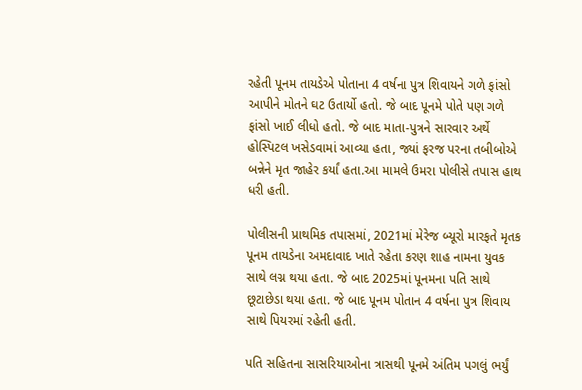રહેતી પૂનમ તાયડેએ પોતાના 4 વર્ષના પુત્ર શિવાયને ગળે ફાંસો આપીને મોતને ઘટ ઉતાર્યો હતો. જે બાદ પૂનમે પોતે પણ ગળે ફાંસો ખાઈ લીધો હતો. જે બાદ માતા-પુત્રને સારવાર અર્થે હોસ્પિટલ ખસેડવામાં આવ્યા હતા, જ્યાં ફરજ પરના તબીબોએ બન્નેને મૃત જાહેર કર્યાં હતા.આ મામલે ઉમરા પોલીસે તપાસ હાથ ધરી હતી.

પોલીસની પ્રાથમિક તપાસમાં, 2021માં મેરેજ બ્યૂરો મારફતે મૃતક પૂનમ તાયડેના અમદાવાદ ખાતે રહેતા કરણ શાહ નામના યુવક સાથે લગ્ન થયા હતા. જે બાદ 2025માં પૂનમના પતિ સાથે છૂટાછેડા થયા હતા. જે બાદ પૂનમ પોતાન 4 વર્ષના પુત્ર શિવાય સાથે પિયરમાં રહેતી હતી.

પતિ સહિતના સાસરિયાઓના ત્રાસથી પૂનમે અંતિમ પગલું ભર્યું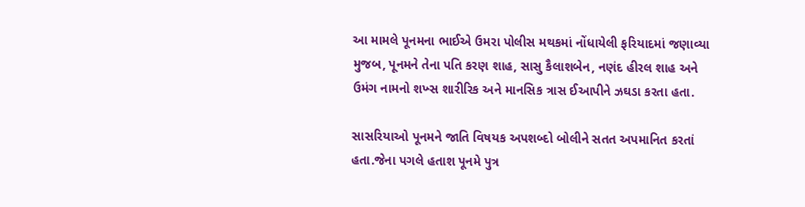આ મામલે પૂનમના ભાઈએ ઉમરા પોલીસ મથકમાં નોંધાયેલી ફરિયાદમાં જણાવ્યા મુજબ, પૂનમને તેના પતિ કરણ શાહ, સાસુ કૈલાશબેન, નણંદ હીરલ શાહ અને ઉમંગ નામનો શખ્સ શારીરિક અને માનસિક ત્રાસ ઈઆપીને ઝઘડા કરતા હતા.

સાસરિયાઓ પૂનમને જાતિ વિષયક અપશબ્દો બોલીને સતત અપમાનિત કરતાં હતા.જેના પગલે હતાશ પૂનમે પુત્ર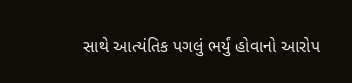સાથે આત્યંતિક પગલું ભર્યું હોવાનો આરોપ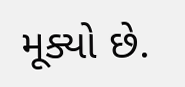મૂક્યો છે.